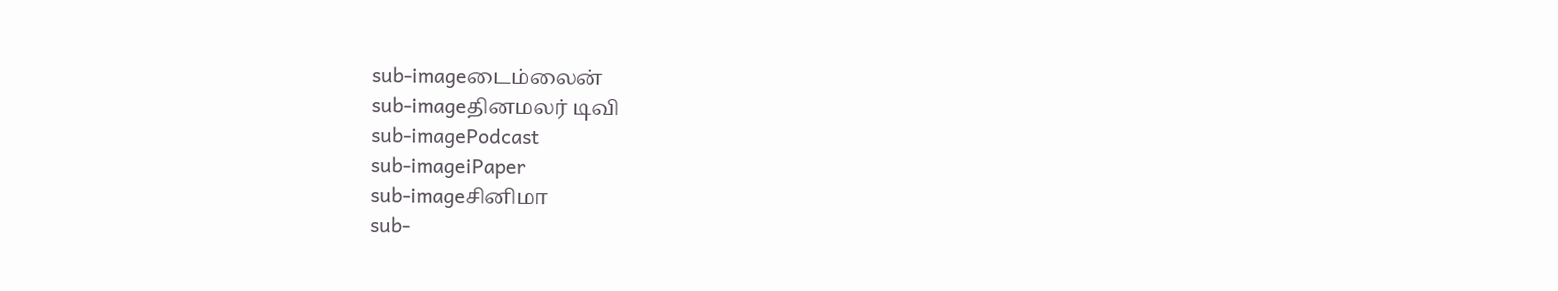sub-imageடைம்லைன்
sub-imageதினமலர் டிவி
sub-imagePodcast
sub-imageiPaper
sub-imageசினிமா
sub-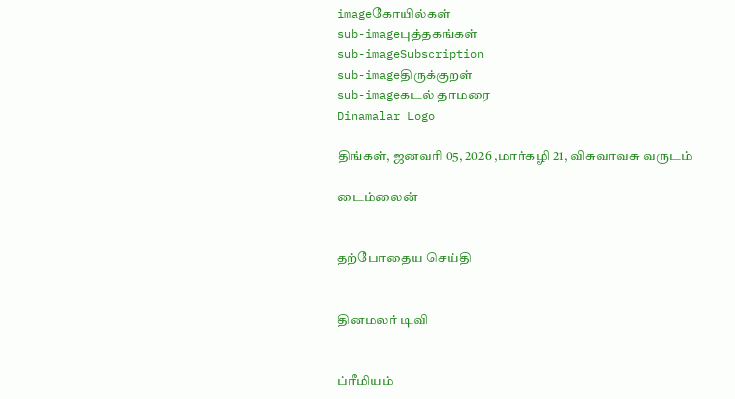imageகோயில்கள்
sub-imageபுத்தகங்கள்
sub-imageSubscription
sub-imageதிருக்குறள்
sub-imageகடல் தாமரை
Dinamalar Logo

திங்கள், ஜனவரி 05, 2026 ,மார்கழி 21, விசுவாவசு வருடம்

டைம்லைன்


தற்போதைய செய்தி


தினமலர் டிவி


ப்ரீமியம்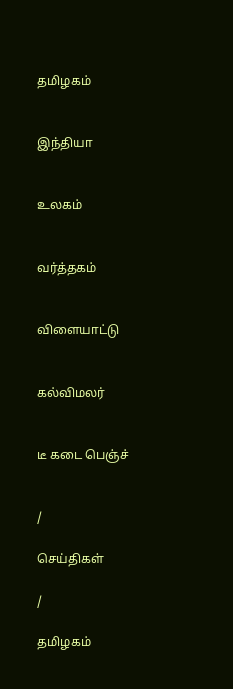தமிழகம்


இந்தியா


உலகம்


வர்த்தகம்


விளையாட்டு


கல்விமலர்


டீ கடை பெஞ்ச்


/

செய்திகள்

/

தமிழகம்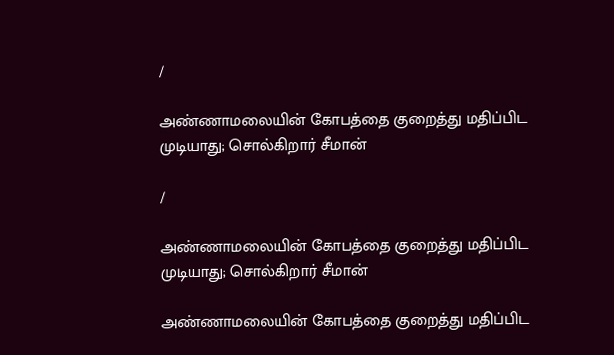/

அண்ணாமலையின் கோபத்தை குறைத்து மதிப்பிட முடியாது; சொல்கிறார் சீமான்

/

அண்ணாமலையின் கோபத்தை குறைத்து மதிப்பிட முடியாது; சொல்கிறார் சீமான்

அண்ணாமலையின் கோபத்தை குறைத்து மதிப்பிட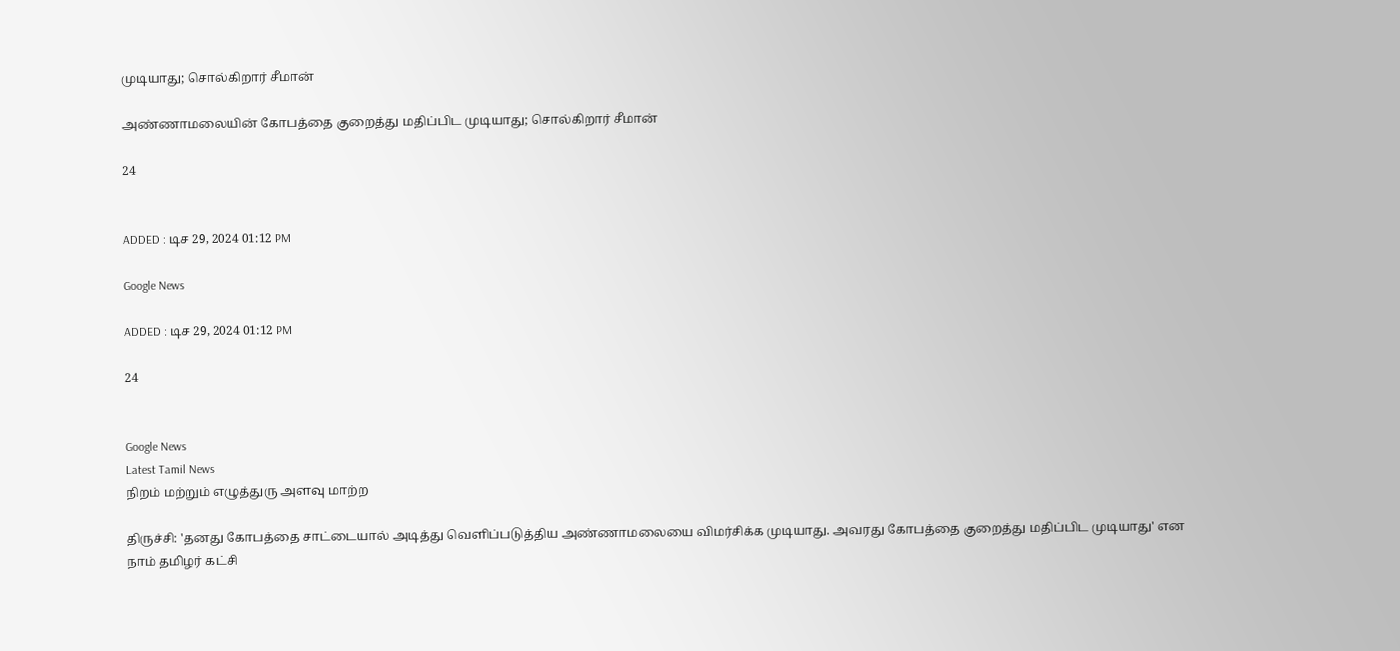முடியாது; சொல்கிறார் சீமான்

அண்ணாமலையின் கோபத்தை குறைத்து மதிப்பிட முடியாது; சொல்கிறார் சீமான்

24


ADDED : டிச 29, 2024 01:12 PM

Google News

ADDED : டிச 29, 2024 01:12 PM

24


Google News
Latest Tamil News
நிறம் மற்றும் எழுத்துரு அளவு மாற்ற

திருச்சி: 'தனது கோபத்தை சாட்டையால் அடித்து வெளிப்படுத்திய அண்ணாமலையை விமர்சிக்க முடியாது. அவரது கோபத்தை குறைத்து மதிப்பிட முடியாது' என நாம் தமிழர் கட்சி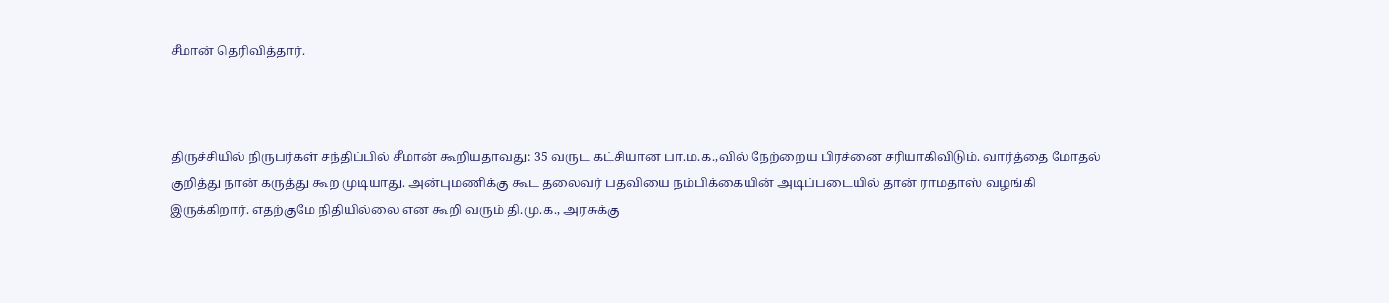சீமான் தெரிவித்தார்.



திருச்சியில் நிருபர்கள் சந்திப்பில் சீமான் கூறியதாவது: 35 வருட கட்சியான பா.ம.க.,வில் நேற்றைய பிரச்னை சரியாகிவிடும். வார்த்தை மோதல் குறித்து நான் கருத்து கூற முடியாது. அன்புமணிக்கு கூட தலைவர் பதவியை நம்பிக்கையின் அடிப்படையில் தான் ராமதாஸ் வழங்கி இருக்கிறார். எதற்குமே நிதியில்லை என கூறி வரும் தி.மு.க., அரசுக்கு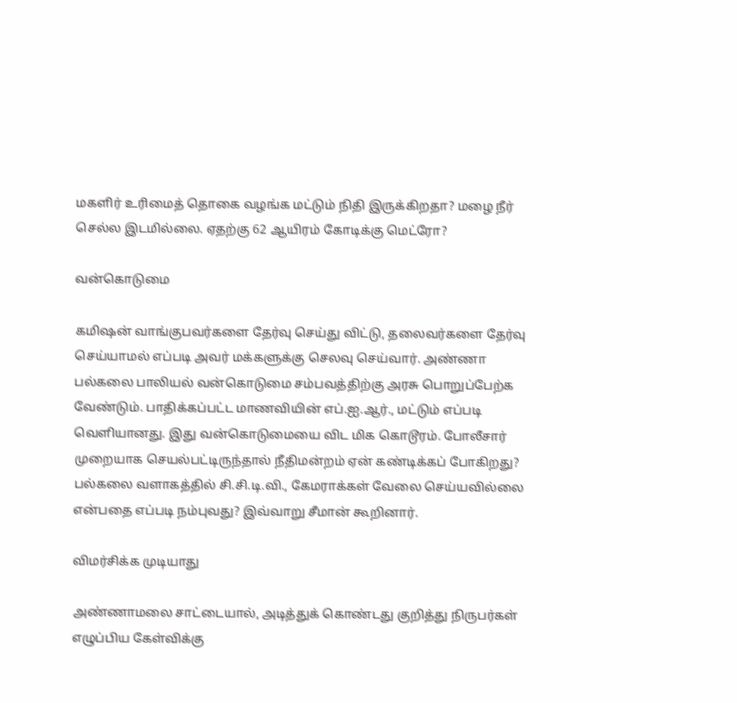மகளிர் உரிமைத் தொகை வழங்க மட்டும் நிதி இருக்கிறதா? மழை நீர் செல்ல இடமில்லை. ஏதற்கு 62 ஆயிரம் கோடிக்கு மெட்ரோ?

வன்கொடுமை

கமிஷன் வாங்குபவர்களை தேர்வு செய்து விட்டு, தலைவர்களை தேர்வு செய்யாமல் எப்படி அவர் மக்களுக்கு செலவு செய்வார். அண்ணா பல்கலை பாலியல் வன்கொடுமை சம்பவத்திற்கு அரசு பொறுப்பேற்க வேண்டும். பாதிக்கப்பட்ட மாணவியின் எப்.ஐ.ஆர்., மட்டும் எப்படி வெளியானது. இது வன்கொடுமையை விட மிக கொடூரம். போலீசார் முறையாக செயல்பட்டிருந்தால் நீதிமன்றம் ஏன் கண்டிக்கப் போகிறது? பல்கலை வளாகத்தில் சி.சி.டி.வி., கேமராக்கள் வேலை செய்யவில்லை என்பதை எப்படி நம்புவது? இவ்வாறு சீமான் கூறினார்.

விமர்சிக்க முடியாது

அண்ணாமலை சாட்டையால், அடித்துக் கொண்டது குறித்து நிருபர்கள் எழுப்பிய கேள்விக்கு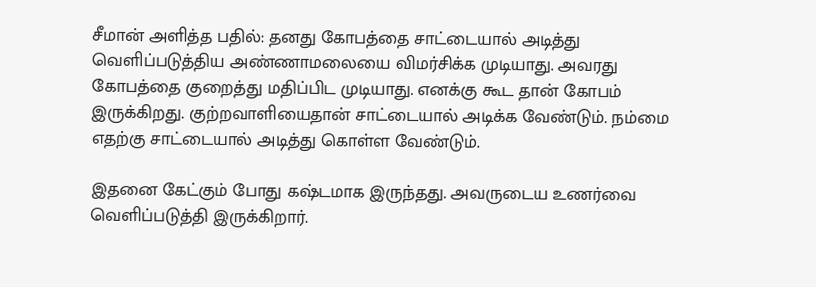சீமான் அளித்த பதில்: தனது கோபத்தை சாட்டையால் அடித்து வெளிப்படுத்திய அண்ணாமலையை விமர்சிக்க முடியாது. அவரது கோபத்தை குறைத்து மதிப்பிட முடியாது. எனக்கு கூட தான் கோபம் இருக்கிறது. குற்றவாளியைதான் சாட்டையால் அடிக்க வேண்டும். நம்மை எதற்கு சாட்டையால் அடித்து கொள்ள வேண்டும்.

இதனை கேட்கும் போது கஷ்டமாக இருந்தது. அவருடைய உணர்வை வெளிப்படுத்தி இருக்கிறார்.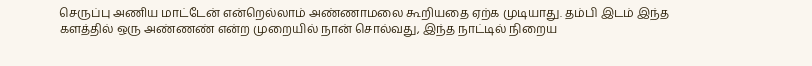செருப்பு அணிய மாட்டேன் என்றெல்லாம் அண்ணாமலை கூறியதை ஏற்க முடியாது. தம்பி இடம் இந்த களத்தில் ஒரு அண்ணண் என்ற முறையில் நான் சொல்வது, இந்த நாட்டில் நிறைய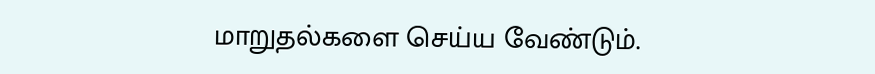மாறுதல்களை செய்ய வேண்டும்.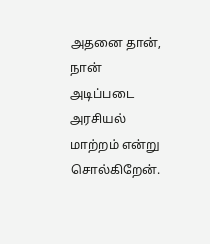அதனை தான், நான் அடிப்படை அரசியல் மாற்றம் என்று சொல்கிறேன்.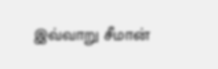இவ்வாறு சீமான்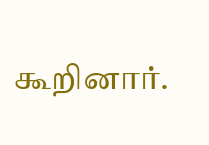கூறினார்.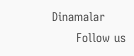Dinamalar
      Follow us